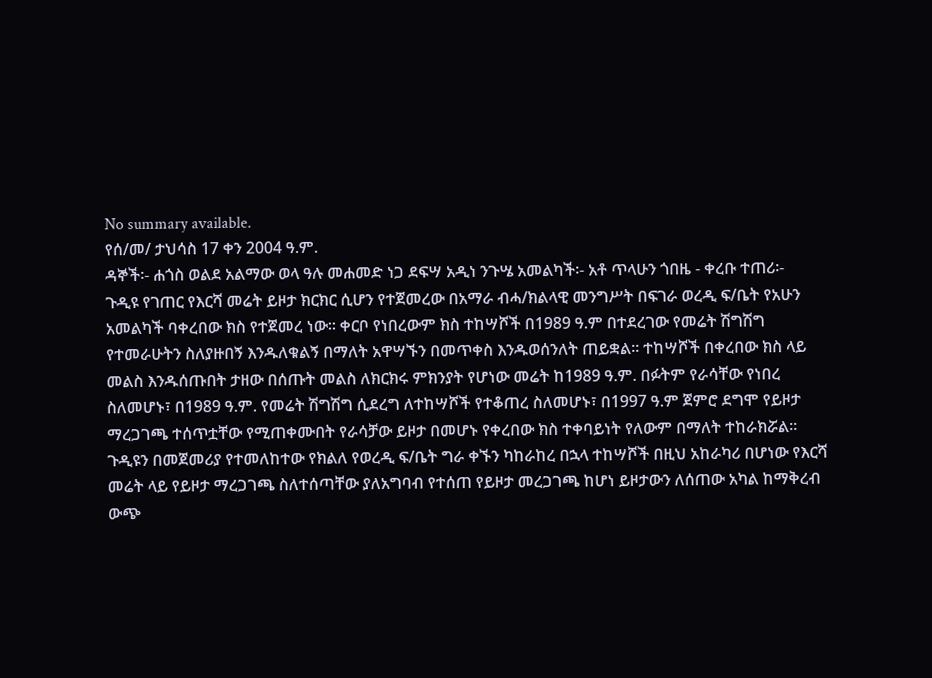No summary available.
የሰ/መ/ ታህሳስ 17 ቀን 2004 ዓ.ም.
ዳኞች፡- ሐጎስ ወልደ አልማው ወላ ዓሉ መሐመድ ነጋ ደፍሣ አዲነ ንጉሤ አመልካች፡- አቶ ጥላሁን ጎበዜ - ቀረቡ ተጠሪ፡-
ጉዲዩ የገጠር የእርሻ መሬት ይዞታ ክርክር ሲሆን የተጀመረው በአማራ ብሓ/ክልላዊ መንግሥት በፍገራ ወረዲ ፍ/ቤት የአሁን አመልካች ባቀረበው ክስ የተጀመረ ነው። ቀርቦ የነበረውም ክስ ተከሣሾች በ1989 ዓ.ም በተደረገው የመሬት ሽግሽግ የተመራሁትን ስለያዙበኝ እንዱለቁልኝ በማለት አዋሣኙን በመጥቀስ እንዱወሰንለት ጠይቋል። ተከሣሾች በቀረበው ክስ ላይ መልስ እንዱሰጡበት ታዘው በሰጡት መልስ ለክርክሩ ምክንያት የሆነው መሬት ከ1989 ዓ.ም. በፉትም የራሳቸው የነበረ ስለመሆኑ፣ በ1989 ዓ.ም. የመሬት ሽግሽግ ሲደረግ ለተከሣሾች የተቆጠረ ስለመሆኑ፣ በ1997 ዓ.ም ጀምሮ ደግሞ የይዞታ ማረጋገጫ ተሰጥቷቸው የሚጠቀሙበት የራሳቻው ይዞታ በመሆኑ የቀረበው ክስ ተቀባይነት የለውም በማለት ተከራክሯል።
ጉዲዩን በመጀመሪያ የተመለከተው የክልለ የወረዲ ፍ/ቤት ግራ ቀኙን ካከራከረ በኋላ ተከሣሾች በዚህ አከራካሪ በሆነው የእርሻ መሬት ላይ የይዞታ ማረጋገጫ ስለተሰጣቸው ያለአግባብ የተሰጠ የይዞታ መረጋገጫ ከሆነ ይዞታውን ለሰጠው አካል ከማቅረብ ውጭ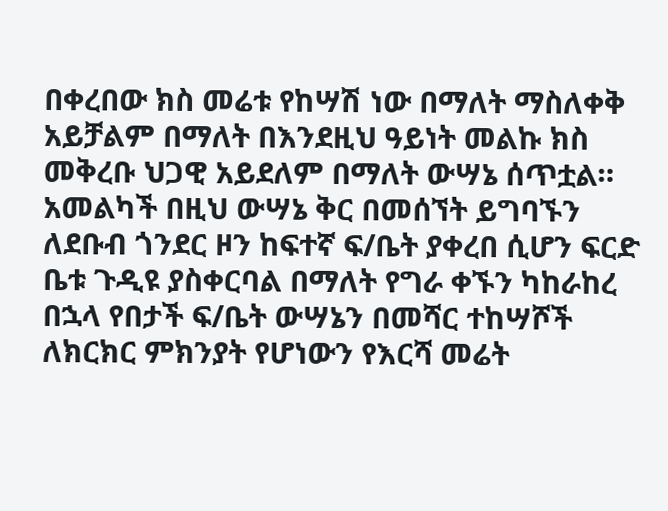በቀረበው ክስ መሬቱ የከሣሽ ነው በማለት ማስለቀቅ አይቻልም በማለት በእንደዚህ ዓይነት መልኩ ክስ መቅረቡ ህጋዊ አይደለም በማለት ውሣኔ ሰጥቷል።
አመልካች በዚህ ውሣኔ ቅር በመሰኘት ይግባኙን ለደቡብ ጎንደር ዞን ከፍተኛ ፍ/ቤት ያቀረበ ሲሆን ፍርድ ቤቱ ጉዲዩ ያስቀርባል በማለት የግራ ቀኙን ካከራከረ በኋላ የበታች ፍ/ቤት ውሣኔን በመሻር ተከሣሾች ለክርክር ምክንያት የሆነውን የእርሻ መሬት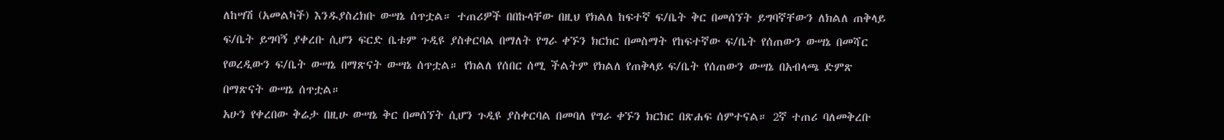ለከሣሽ (አመልካች) እንዱያስረክቡ ውሣኔ ሰጥቷል። ተጠሪዎች በበኩላቸው በዚህ የክልለ ከፍተኛ ፍ/ቤት ቅር በመሰኘት ይግባኛቸውን ለክልለ ጠቅላይ ፍ/ቤት ይግባኝ ያቀረቡ ሲሆን ፍርድ ቤቱም ጉዲዩ ያስቀርባል በማለት የግራ ቀኙን ክርክር በመስማት የከፍተኛው ፍ/ቤት የሰጠውን ውሣኔ በመሻር የወረዲውን ፍ/ቤት ውሣኔ በማጽናት ውሣኔ ሰጥቷል። የክልለ የሰበር ሰሚ ችልትም የክልለ የጠቅላይ ፍ/ቤት የሰጠውን ውሣኔ በአብላጫ ድምጽ በማጽናት ውሣኔ ሰጥቷል።
አሁን የቀረበው ቅሬታ በዚሁ ውሣኔ ቅር በመሰኘት ሲሆን ጉዲዩ ያስቀርባል በመባለ የግራ ቀኙን ክርክር በጽሐፍ ሰምተናል። 2ኛ ተጠሪ ባለመቅረቡ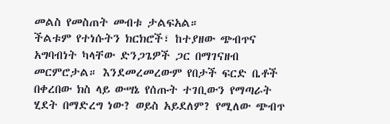መልስ የመስጠት መብቱ ታልፍአል።
ችልቱም የተነሱትን ክርክሮች፣ ከተያዘው ጭብጥና አግባብነት ካላቸው ድንጋጌዎች ጋር በማገናዘብ መርምሮታል። እንደመረመረውም የበታች ፍርድ ቤቶች በቀረበው ክስ ላይ ውሣኔ የሰጡት ተገቢውን የማጣራት ሂደት በማድረግ ነው? ወይስ አይደለም? የሚለው ጭብጥ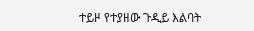ተይዞ የተያዘው ጉዲይ እልባት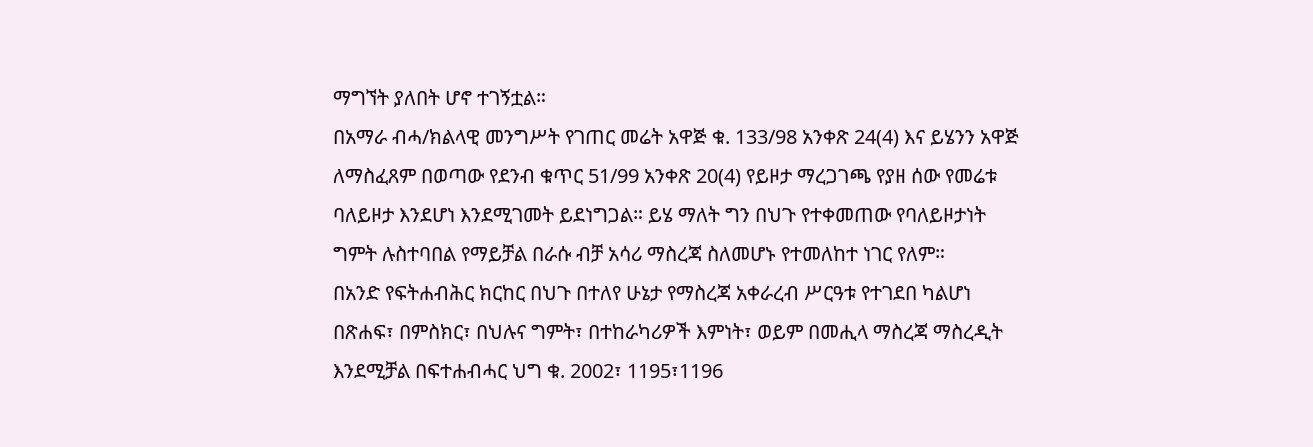ማግኘት ያለበት ሆኖ ተገኝቷል።
በአማራ ብሓ/ክልላዊ መንግሥት የገጠር መሬት አዋጅ ቁ. 133/98 አንቀጽ 24(4) እና ይሄንን አዋጅ ለማስፈጸም በወጣው የደንብ ቁጥር 51/99 አንቀጽ 20(4) የይዞታ ማረጋገጫ የያዘ ሰው የመሬቱ ባለይዞታ እንደሆነ እንደሚገመት ይደነግጋል። ይሄ ማለት ግን በህጉ የተቀመጠው የባለይዞታነት ግምት ሉስተባበል የማይቻል በራሱ ብቻ አሳሪ ማስረጃ ስለመሆኑ የተመለከተ ነገር የለም።
በአንድ የፍትሐብሕር ክርከር በህጉ በተለየ ሁኔታ የማስረጃ አቀራረብ ሥርዓቱ የተገደበ ካልሆነ በጽሐፍ፣ በምስክር፣ በህሉና ግምት፣ በተከራካሪዎች እምነት፣ ወይም በመሒላ ማስረጃ ማስረዲት እንደሚቻል በፍተሐብሓር ህግ ቁ. 2002፣ 1195፣1196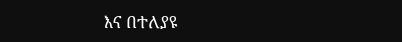እና በተለያዩ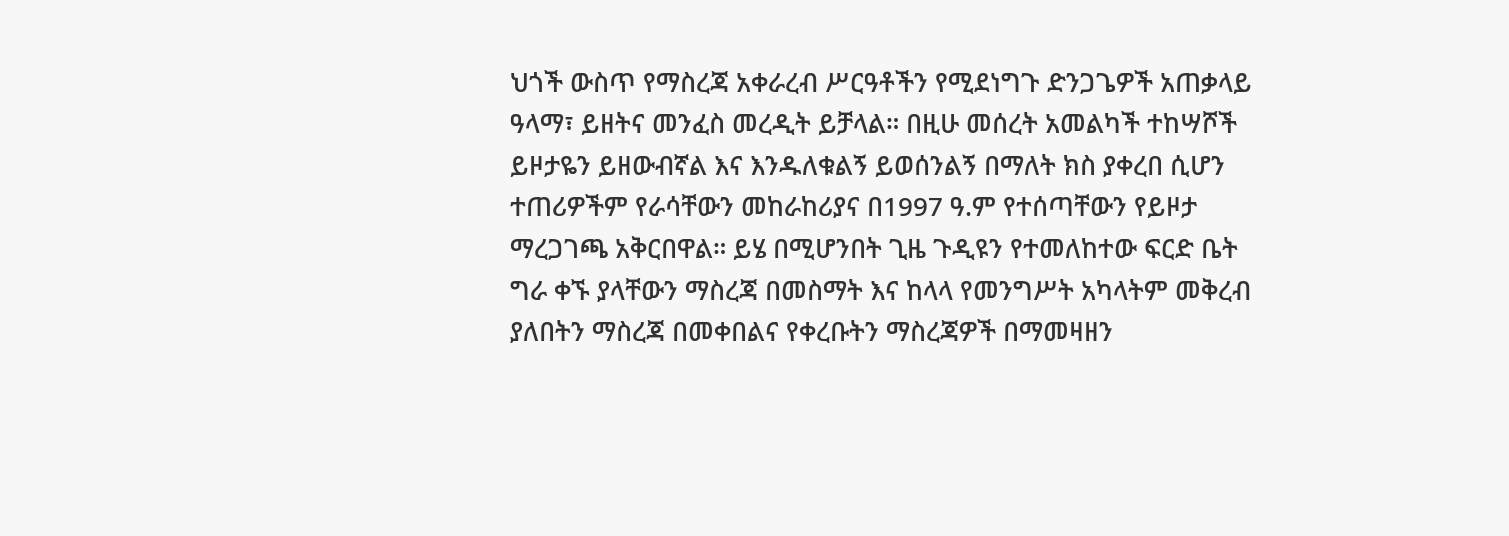ህጎች ውስጥ የማስረጃ አቀራረብ ሥርዓቶችን የሚደነግጉ ድንጋጌዎች አጠቃላይ ዓላማ፣ ይዘትና መንፈስ መረዲት ይቻላል። በዚሁ መሰረት አመልካች ተከሣሾች ይዞታዬን ይዘውብኛል እና እንዱለቁልኝ ይወሰንልኝ በማለት ክስ ያቀረበ ሲሆን ተጠሪዎችም የራሳቸውን መከራከሪያና በ1997 ዓ.ም የተሰጣቸውን የይዞታ ማረጋገጫ አቅርበዋል። ይሄ በሚሆንበት ጊዜ ጉዲዩን የተመለከተው ፍርድ ቤት ግራ ቀኙ ያላቸውን ማስረጃ በመስማት እና ከላላ የመንግሥት አካላትም መቅረብ ያለበትን ማስረጃ በመቀበልና የቀረቡትን ማስረጃዎች በማመዛዘን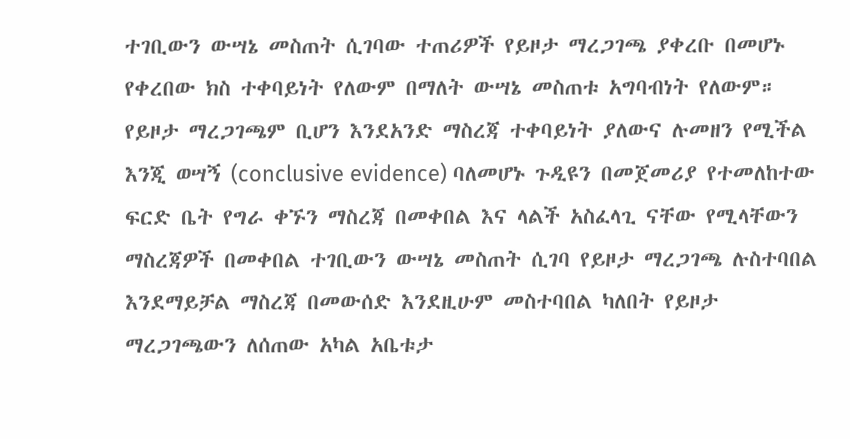ተገቢውን ውሣኔ መስጠት ሲገባው ተጠሪዎች የይዞታ ማረጋገጫ ያቀረቡ በመሆኑ የቀረበው ክስ ተቀባይነት የለውም በማለት ውሣኔ መስጠቱ አግባብነት የለውም። የይዞታ ማረጋገጫም ቢሆን እንደአንድ ማስረጃ ተቀባይነት ያለውና ሉመዘን የሚችል እንጂ ወሣኝ (conclusive evidence) ባለመሆኑ ጉዲዩን በመጀመሪያ የተመለከተው ፍርድ ቤት የግራ ቀኙን ማስረጃ በመቀበል እና ላልች አስፈላጊ ናቸው የሚላቸውን ማስረጃዎች በመቀበል ተገቢውን ውሣኔ መስጠት ሲገባ የይዞታ ማረጋገጫ ሉስተባበል እንደማይቻል ማስረጃ በመውሰድ እንደዚሁም መስተባበል ካለበት የይዞታ ማረጋገጫውን ለሰጠው አካል አቤቱታ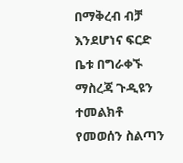በማቅረብ ብቻ እንደሆነና ፍርድ ቤቱ በግራቀኙ ማስረጃ ጉዲዩን ተመልክቶ የመወሰን ስልጣን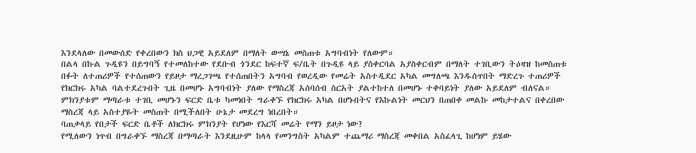እንደላለው በመውሰድ የቀረበውን ክስ ህጋዊ አይደለም በማለት ውሣኔ መስጠቱ አግባብነት የለውም።
በልላ በኩል ጉዲዩን በይግባኝ የተመለከተው የደቡብ ጎንደር ከፍተኛ ፍ/ቤት በጉዲዩ ላይ ያስቀርባል አያስቀርብም በማለት ተገቢውን ትዕዛዝ ከመስጠቱ በፉት ለተጠሪዎች የተሰጠውን የይዞታ ማረጋገጫ የተሰጠበትን አግባብ የወረዲው የመሬት አስተዲደር አካል መግለጫ እንዱሰጥበት ማድረጉ ተጠሪዎች የክርክሩ አካል ባልተደረጉበት ጊዜ በመሆኑ አግባብነት ያለው የማስረጃ አሰባሰብ ስርአት ያልተከተለ በመሆኑ ተቀባይነት ያለው አይደለም ብለናል። ምክንያቱም ማጣራቱ ተገቢ መሆኑን ፍርድ ቤቱ ካመነበት ግራቀኙ የክርክሩ አካል በሆኑበትና የእኩልነት መርህን በጠበቀ መልኩ መከታተልና በቀረበው ማስረጃ ላይ አስተያዬት መስጠት በሚችለበት ሁኔታ መደረግ ነበረበት።
ባጠቃላይ የበታች ፍርድ ቤቶች ለክርክሩ ምክንያት የሆነው የእርሻ መሬት የማን ይዞታ ነው?
የሚለውን ነጥብ በግራቀኙ ማስረጃ በማጣራት እንደዚሁም ከላላ የመንግስት አካልም ተጨማሪ ማስረጃ መቀበል አስፈላጊ ከሆነም ይሄው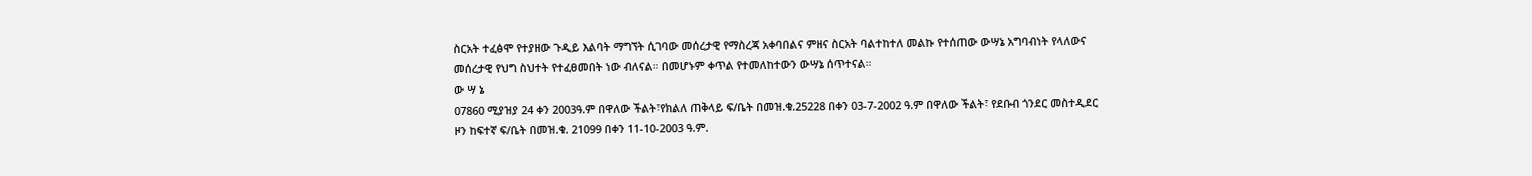ስርአት ተፈፅሞ የተያዘው ጉዲይ እልባት ማግኘት ሲገባው መሰረታዊ የማስረጃ አቀባበልና ምዘና ስርአት ባልተከተለ መልኩ የተሰጠው ውሣኔ አግባብነት የላለውና መሰረታዊ የህግ ስህተት የተፈፀመበት ነው ብለናል። በመሆኑም ቀጥል የተመለከተውን ውሣኔ ሰጥተናል።
ው ሣ ኔ
07860 ሚያዝያ 24 ቀን 2003ዓ.ም በዋለው ችልት፣የክልለ ጠቅላይ ፍ/ቤት በመዝ.ቁ.25228 በቀን 03-7-2002 ዓ.ም በዋለው ችልት፣ የደቡብ ጎንደር መስተዲደር ዞን ከፍተኛ ፍ/ቤት በመዝ.ቁ. 21099 በቀን 11-10-2003 ዓ.ም.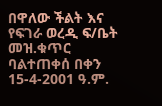በዋለው ችልት እና የፍገራ ወረዲ ፍ/ቤት መዝ.ቁጥር ባልተጠቀሰ በቀን 15-4-2001 ዓ.ም.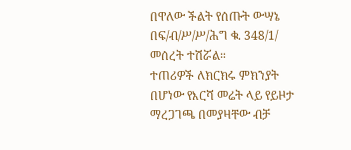በዋለው ችልት የሰጡት ውሣኔ በፍ/ብ/ሥ/ሥ/ሕግ ቁ. 348/1/ መሰረት ተሽሯል።
ተጠሪዎች ለክርክሩ ምክንያት በሆነው የእርሻ መሬት ላይ የይዞታ ማረጋገጫ በመያዛቸው ብቻ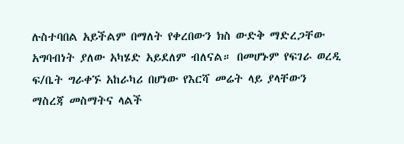ሉስተባበል አይችልም በማለት የቀረበውን ክስ ውድቅ ማድረጋቸው አግባብነት ያለው አካሄድ አይደለም ብለናል። በመሆኑም የፍገራ ወረዲ ፍ/ቤት ግራቀኙ አከራካሪ በሆነው የእርሻ መሬት ላይ ያላቸውን ማስረጃ መስማትና ላልች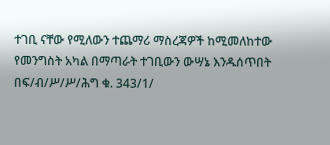ተገቢ ናቸው የሚለውን ተጨማሪ ማስረጃዎች ከሚመለከተው የመንግስት አካል በማጣራት ተገቢውን ውሣኔ እንዱሰጥበት በፍ/ብ/ሥ/ሥ/ሕግ ቁ. 343/1/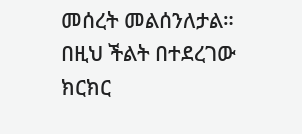መሰረት መልሰንለታል።
በዚህ ችልት በተደረገው ክርክር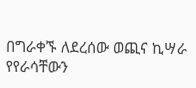በግራቀኙ ለደረሰው ወጪና ኪሣራ የየራሳቸውን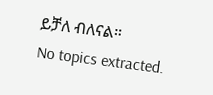ይቻለ ብለናል።
No topics extracted.